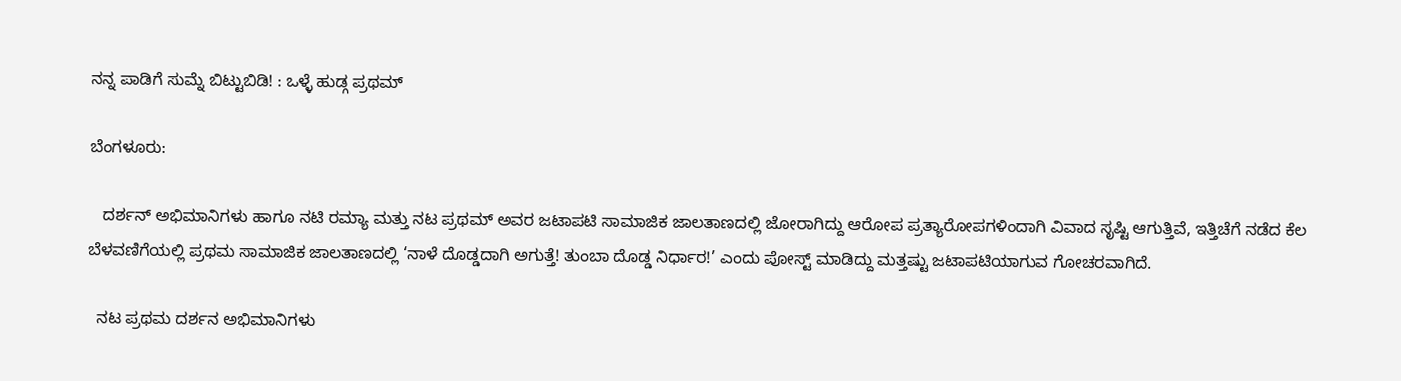ನನ್ನ ಪಾಡಿಗೆ ಸುಮ್ನೆ ಬಿಟ್ಟುಬಿಡಿ! : ಒಳ್ಳೆ ಹುಡ್ಗ ಪ್ರಥಮ್

ಬೆಂಗಳೂರು:

   ದರ್ಶನ್ ಅಭಿಮಾನಿಗಳು ಹಾಗೂ ನಟಿ ರಮ್ಯಾ ಮತ್ತು ನಟ ಪ್ರಥಮ್ ಅವರ ಜಟಾಪಟಿ ಸಾಮಾಜಿಕ ಜಾಲತಾಣದಲ್ಲಿ ಜೋರಾಗಿದ್ದು ಆರೋಪ ಪ್ರತ್ಯಾರೋಪಗಳಿಂದಾಗಿ ವಿವಾದ ಸೃಷ್ಟಿ ಆಗುತ್ತಿವೆ, ಇತ್ತಿಚೆಗೆ ನಡೆದ ಕೆಲ ಬೆಳವಣಿಗೆಯಲ್ಲಿ ಪ್ರಥಮ ಸಾಮಾಜಿಕ ಜಾಲತಾಣದಲ್ಲಿ ‘ನಾಳೆ ದೊಡ್ಡದಾಗಿ ಅಗುತ್ತೆ! ತುಂಬಾ ದೊಡ್ಡ ನಿರ್ಧಾರ!’ ಎಂದು ಪೋಸ್ಟ್‌ ಮಾಡಿದ್ದು ಮತ್ತಷ್ಟು ಜಟಾಪಟಿಯಾಗುವ ಗೋಚರವಾಗಿದೆ.

  ನಟ ಪ್ರಥಮ ದರ್ಶನ ಅಭಿಮಾನಿಗಳು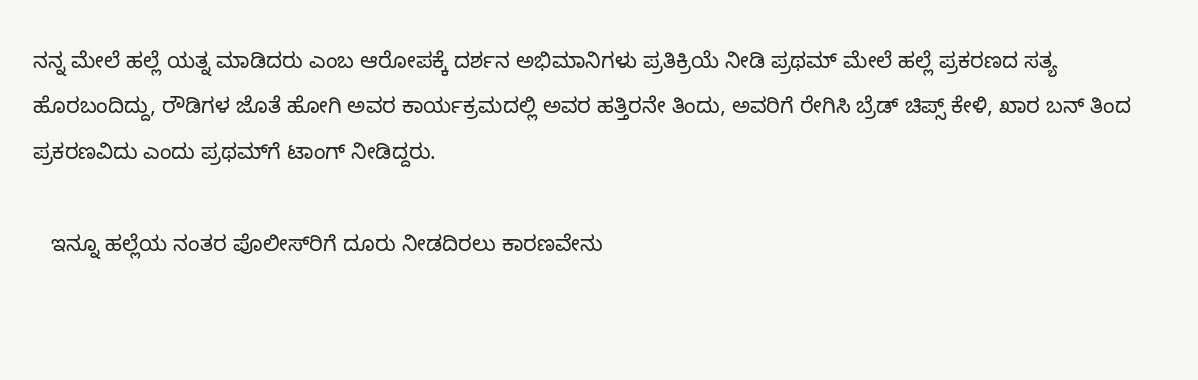ನನ್ನ ಮೇಲೆ ಹಲ್ಲೆ ಯತ್ನ ಮಾಡಿದರು ಎಂಬ ಆರೋಪಕ್ಕೆ ದರ್ಶನ ಅಭಿಮಾನಿಗಳು ಪ್ರತಿಕ್ರಿಯೆ ನೀಡಿ ಪ್ರಥಮ್ ಮೇಲೆ ಹಲ್ಲೆ ಪ್ರಕರಣದ ಸತ್ಯ ಹೊರಬಂದಿದ್ದು, ರೌಡಿಗಳ ಜೊತೆ ಹೋಗಿ ಅವರ ಕಾರ್ಯಕ್ರಮದಲ್ಲಿ ಅವರ ಹತ್ತಿರನೇ ತಿಂದು, ಅವರಿಗೆ ರೇಗಿಸಿ ಬ್ರೆಡ್ ಚಿಪ್ಸ್ ಕೇಳಿ, ಖಾರ ಬನ್ ತಿಂದ ಪ್ರಕರಣವಿದು ಎಂದು ಪ್ರಥಮ್‌ಗೆ ಟಾಂಗ್‌ ನೀಡಿದ್ದರು.

   ಇನ್ನೂ ಹಲ್ಲೆಯ ನಂತರ ಪೊಲೀಸ್‌ರಿಗೆ ದೂರು ನೀಡದಿರಲು ಕಾರಣವೇನು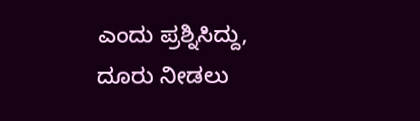ಎಂದು ಪ್ರಶ್ನಿಸಿದ್ದು, ದೂರು ನೀಡಲು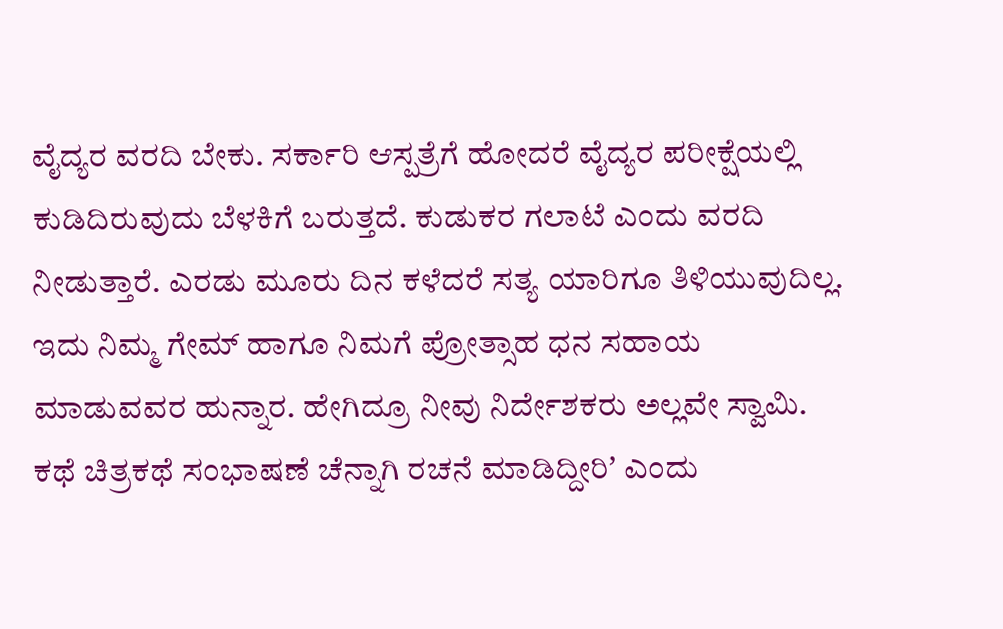ವೈದ್ಯರ ವರದಿ ಬೇಕು. ಸರ್ಕಾರಿ ಆಸ್ಪತ್ರೆಗೆ ಹೋದರೆ ವೈದ್ಯರ ಪರೀಕ್ಷೆಯಲ್ಲಿ ಕುಡಿದಿರುವುದು ಬೆಳಕಿಗೆ ಬರುತ್ತದೆ. ಕುಡುಕರ ಗಲಾಟೆ ಎಂದು ವರದಿ ನೀಡುತ್ತಾರೆ. ಎರಡು ಮೂರು ದಿನ ಕಳೆದರೆ ಸತ್ಯ ಯಾರಿಗೂ ತಿಳಿಯುವುದಿಲ್ಲ. ಇದು ನಿಮ್ಮ ಗೇಮ್ ಹಾಗೂ ನಿಮಗೆ ಪ್ರೋತ್ಸಾಹ ಧನ ಸಹಾಯ ಮಾಡುವವರ ಹುನ್ನಾರ. ಹೇಗಿದ್ರೂ ನೀವು ನಿರ್ದೇಶಕರು ಅಲ್ಲವೇ ಸ್ವಾಮಿ. ಕಥೆ ಚಿತ್ರಕಥೆ ಸಂಭಾಷಣೆ ಚೆನ್ನಾಗಿ ರಚನೆ ಮಾಡಿದ್ದೀರಿʼ ಎಂದು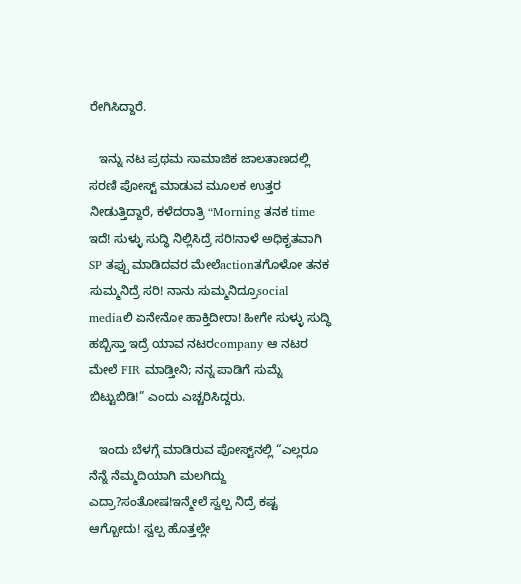ರೇಗಿಸಿದ್ದಾರೆ.

   ಇನ್ನು ನಟ ಪ್ರಥಮ ಸಾಮಾಜಿಕ ಜಾಲತಾಣದಲ್ಲಿ ಸರಣಿ ಪೋಸ್ಟ್‌ ಮಾಡುವ ಮೂಲಕ ಉತ್ತರ ನೀಡುತ್ತಿದ್ದಾರೆ, ಕಳೆದರಾತ್ರಿ “Morning ತನಕ time ಇದೆ! ಸುಳ್ಳು ಸುದ್ಧಿ ನಿಲ್ಲಿಸಿದ್ರೆ ಸರಿ!ನಾಳೆ ಅಧಿಕೃತವಾಗಿ SP ತಪ್ಪು ಮಾಡಿದವರ ಮೇಲೆactionತಗೊಳೋ ತನಕ ಸುಮ್ಮನಿದ್ರೆ ಸರಿ! ನಾನು ಸುಮ್ಮನಿದ್ರೂsocial mediaಲಿ ಏನೇನೋ ಹಾಕ್ತಿದೀರಾ! ಹೀಗೇ ಸುಳ್ಳು ಸುದ್ಧಿ ಹಬ್ಬಿಸ್ತಾ ಇದ್ರೆ ಯಾವ ನಟರcompany ಆ ನಟರ ಮೇಲೆ FIR ಮಾಡ್ತೀನಿ; ನನ್ನ ಪಾಡಿಗೆ ಸುಮ್ನೆ ಬಿಟ್ಟುಬಿಡಿ!” ಎಂದು ಎಚ್ಚರಿಸಿದ್ದರು.

   ಇಂದು ಬೆಳಗ್ಗೆ ಮಾಡಿರುವ ಪೋಸ್ಟ್‌ನಲ್ಲಿ “ಎಲ್ಲರೂ ನೆನ್ನೆ ನೆಮ್ಮದಿಯಾಗಿ ಮಲಗಿದ್ದು ಎದ್ರಾ?ಸಂತೋಷ!ಇನ್ಮೇಲೆ ಸ್ವಲ್ಪ ನಿದ್ರೆ ಕಷ್ಟ ಆಗ್ಬೋದು! ಸ್ವಲ್ಪ ಹೊತ್ತಲ್ಲೇ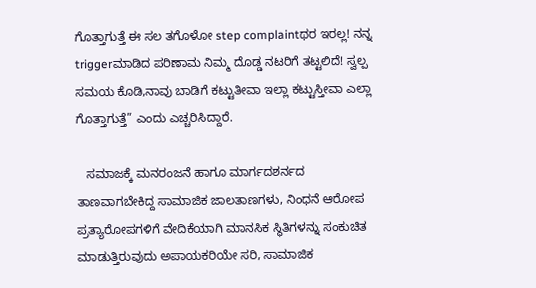ಗೊತ್ತಾಗುತ್ತೆ ಈ ಸಲ ತಗೊಳೋ step complaintಥರ ಇರಲ್ಲ! ನನ್ನ triggerಮಾಡಿದ ಪರಿಣಾಮ ನಿಮ್ಮ ದೊಡ್ಡ ನಟರಿಗೆ ತಟ್ಟಲಿದೆ! ಸ್ವಲ್ಪ ಸಮಯ ಕೊಡಿ,ನಾವು ಬಾಡಿಗೆ ಕಟ್ಟುತೀವಾ ಇಲ್ಲಾ ಕಟ್ಟುಸ್ತೀವಾ ಎಲ್ಲಾ ಗೊತ್ತಾಗುತ್ತೆ” ಎಂದು ಎಚ್ಚರಿಸಿದ್ದಾರೆ.

   ಸಮಾಜಕ್ಕೆ ಮನರಂಜನೆ ಹಾಗೂ ಮಾರ್ಗದಶರ್ನದ ತಾಣವಾಗಬೇಕಿದ್ದ ಸಾಮಾಜಿಕ ಜಾಲತಾಣಗಳು, ನಿಂಧನೆ ಆರೋಪ ಪ್ರತ್ಯಾರೋಪಗಳಿಗೆ ವೇದಿಕೆಯಾಗಿ ಮಾನಸಿಕ ಸ್ಥಿತಿಗಳನ್ನು ಸಂಕುಚಿತ ಮಾಡುತ್ತಿರುವುದು ಅಪಾಯಕರಿಯೇ ಸರಿ, ಸಾಮಾಜಿಕ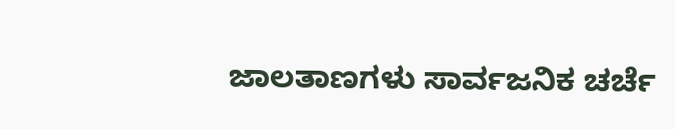ಜಾಲತಾಣಗಳು ಸಾರ್ವಜನಿಕ ಚರ್ಚೆ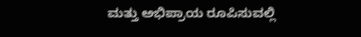ಮತ್ತು ಅಭಿಪ್ರಾಯ ರೂಪಿಸುವಲ್ಲಿ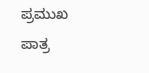ಪ್ರಮುಖ ಪಾತ್ರ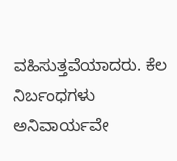ವಹಿಸುತ್ತವೆಯಾದರು. ಕೆಲ ನಿರ್ಬಂಧಗಳು ಅನಿವಾರ್ಯವೇ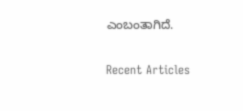ಎಂಬಂತಾಗಿದೆ.

Recent Articles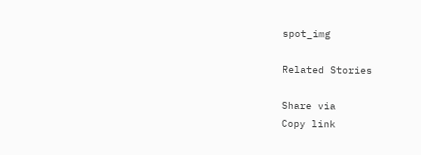spot_img

Related Stories

Share via
Copy link